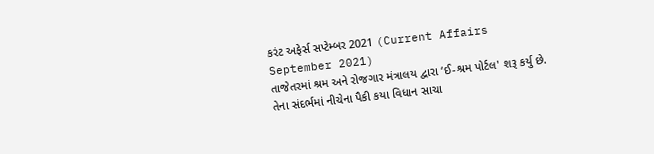કરંટ અફેર્સ સપ્ટેમ્બર 2021 (Current Affairs September 2021)
તાજેતરમાં શ્રમ અને રોજગાર મંત્રાલય દ્વારા ‘ઈ-શ્રમ પોર્ટલ' શરૂ કર્યુ છે. તેના સંદર્ભમાં નીચેના પૈકી કયા વિધાન સાચા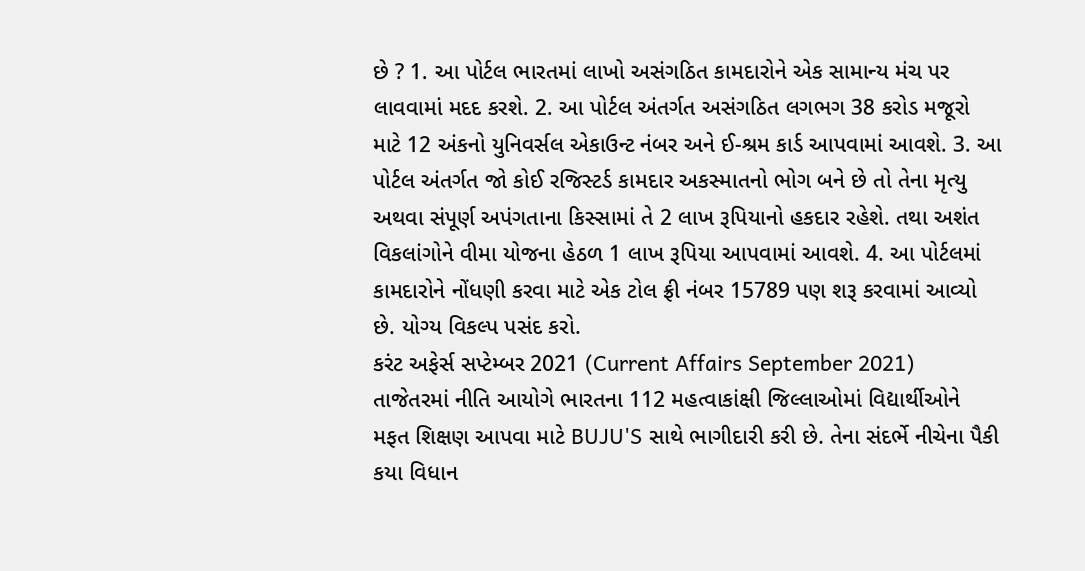છે ? 1. આ પોર્ટલ ભારતમાં લાખો અસંગઠિત કામદારોને એક સામાન્ય મંચ પર લાવવામાં મદદ કરશે. 2. આ પોર્ટલ અંતર્ગત અસંગઠિત લગભગ 38 કરોડ મજૂરો માટે 12 અંકનો યુનિવર્સલ એકાઉન્ટ નંબર અને ઈ-શ્રમ કાર્ડ આપવામાં આવશે. 3. આ પોર્ટલ અંતર્ગત જો કોઈ રજિસ્ટર્ડ કામદાર અકસ્માતનો ભોગ બને છે તો તેના મૃત્યુ અથવા સંપૂર્ણ અપંગતાના કિસ્સામાં તે 2 લાખ રૂપિયાનો હકદાર રહેશે. તથા અશંત વિકલાંગોને વીમા યોજના હેઠળ 1 લાખ રૂપિયા આપવામાં આવશે. 4. આ પોર્ટલમાં કામદારોને નોંધણી કરવા માટે એક ટોલ ફ્રી નંબર 15789 પણ શરૂ કરવામાં આવ્યો છે. યોગ્ય વિકલ્પ પસંદ કરો.
કરંટ અફેર્સ સપ્ટેમ્બર 2021 (Current Affairs September 2021)
તાજેતરમાં નીતિ આયોગે ભારતના 112 મહત્વાકાંક્ષી જિલ્લાઓમાં વિદ્યાર્થીઓને મફત શિક્ષણ આપવા માટે BUJU'S સાથે ભાગીદારી કરી છે. તેના સંદર્ભે નીચેના પૈકી કયા વિધાન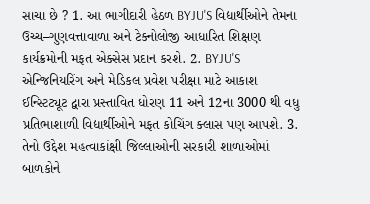સાચા છે ? 1. આ ભાગીદારી હેઠળ BYJU'S વિદ્યાર્થીઓને તેમના ઉચ્ચ–ગુણવત્તાવાળા અને ટેક્નોલોજી આધારિત શિક્ષણ કાર્યક્રમોની મફત એક્સેસ પ્રદાન કરશે. 2. BYJU'S એન્જિનિયરિંગ અને મેડિકલ પ્રવેશ પરીક્ષા માટે આકાશ ઈન્સ્ટિટ્યૂટ દ્વારા પ્રસ્તાવિત ધોરણ 11 અને 12ના 3000 થી વધુ પ્રતિભાશાળી વિદ્યાર્થીઓને મફત કોચિંગ ક્લાસ પણ આપશે. 3. તેનો ઉદ્દેશ મહત્વાકાંક્ષી જિલ્લાઓની સરકારી શાળાઓમાં બાળકોને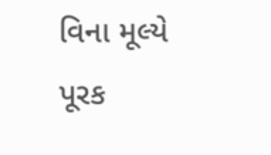વિના મૂલ્યે પૂરક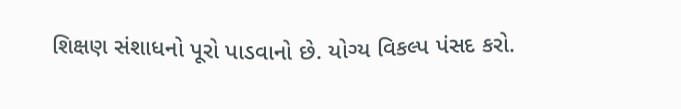શિક્ષણ સંશાધનો પૂરો પાડવાનો છે. યોગ્ય વિકલ્પ પંસદ કરો.